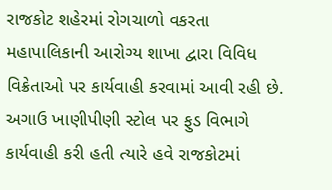રાજકોટ શહેરમાં રોગચાળો વકરતા મહાપાલિકાની આરોગ્ય શાખા દ્વારા વિવિધ વિક્રેતાઓ પર કાર્યવાહી કરવામાં આવી રહી છે. અગાઉ ખાણીપીણી સ્ટોલ પર ફુડ વિભાગે કાર્યવાહી કરી હતી ત્યારે હવે રાજકોટમાં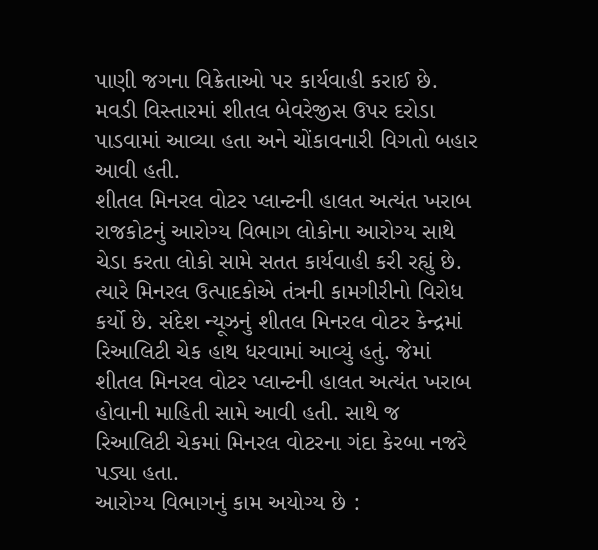પાણી જગના વિક્રેતાઓ પર કાર્યવાહી કરાઈ છે. મવડી વિસ્તારમાં શીતલ બેવરેજીસ ઉપર દરોડા પાડવામાં આવ્યા હતા અને ચોંકાવનારી વિગતો બહાર આવી હતી.
શીતલ મિનરલ વોટર પ્લાન્ટની હાલત અત્યંત ખરાબ
રાજકોટનું આરોગ્ય વિભાગ લોકોના આરોગ્ય સાથે ચેડા કરતા લોકો સામે સતત કાર્યવાહી કરી રહ્યું છે. ત્યારે મિનરલ ઉત્પાદકોએ તંત્રની કામગીરીનો વિરોધ કર્યો છે. સંદેશ ન્યૂઝનું શીતલ મિનરલ વોટર કેન્દ્રમાં રિઆલિટી ચેક હાથ ધરવામાં આવ્યું હતું. જેમાં શીતલ મિનરલ વોટર પ્લાન્ટની હાલત અત્યંત ખરાબ હોવાની માહિતી સામે આવી હતી. સાથે જ રિઆલિટી ચેકમાં મિનરલ વોટરના ગંદા કેરબા નજરે પડ્યા હતા.
આરોગ્ય વિભાગનું કામ અયોગ્ય છે :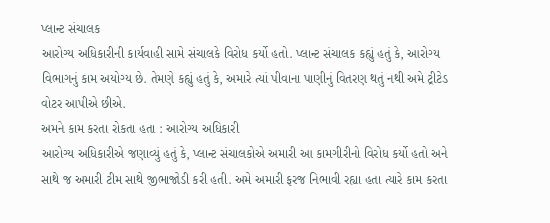પ્લાન્ટ સંચાલક
આરોગ્ય અધિકારીની કાર્યવાહી સામે સંચાલકે વિરોધ કર્યો હતો. પ્લાન્ટ સંચાલક કહ્યું હતું કે, આરોગ્ય વિભાગનું કામ અયોગ્ય છે. તેમણે કહ્યું હતું કે, અમારે ત્યાં પીવાના પાણીનું વિતરણ થતું નથી અમે ટ્રીટેડ વોટર આપીએ છીએ.
અમને કામ કરતા રોકતા હતા : આરોગ્ય અધિકારી
આરોગ્ય અધિકારીએ જણાવ્યું હતું કે, પ્લાન્ટ સંચાલકોએ અમારી આ કામગીરીનો વિરોધ કર્યો હતો અને સાથે જ અમારી ટીમ સાથે જીભાજોડી કરી હતી. અમે અમારી ફરજ નિભાવી રહ્યા હતા ત્યારે કામ કરતા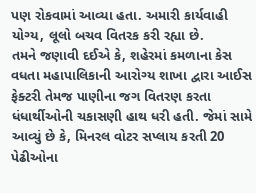પણ રોકવામાં આવ્યા હતા. અમારી કાર્યવાહી યોગ્ય, લૂલો બચવ વિતરક કરી રહ્યા છે.
તમને જણાવી દઈએ કે, શહેરમાં કમળાના કેસ વધતા મહાપાલિકાની આરોગ્ય શાખા દ્વારા આઈસ ફેક્ટરી તેમજ પાણીના જગ વિતરણ કરતા ધંધાર્થીઓની ચકાસણી હાથ ધરી હતી. જેમાં સામે આવ્યું છે કે, મિનરલ વોટર સપ્લાય કરતી 20 પેઢીઓના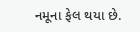નમૂના ફેલ થયા છે.